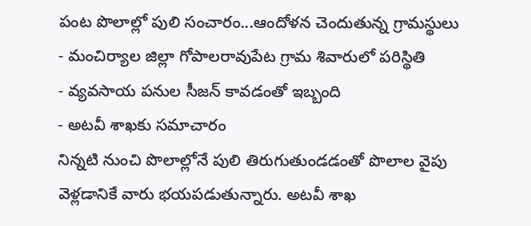పంట పొలాల్లో పులి సంచారం...ఆందోళన చెందుతున్న గ్రామస్థులు
- మంచిర్యాల జిల్లా గోపాలరావుపేట గ్రామ శివారులో పరిస్థితి
- వ్యవసాయ పనుల సీజన్ కావడంతో ఇబ్బంది
- అటవీ శాఖకు సమాచారం
నిన్నటి నుంచి పొలాల్లోనే పులి తిరుగుతుండడంతో పొలాల వైపు వెళ్లడానికే వారు భయపడుతున్నారు. అటవీ శాఖ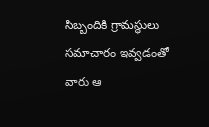సిబ్బందికి గ్రామస్థులు సమాచారం ఇవ్వడంతో వారు ఆ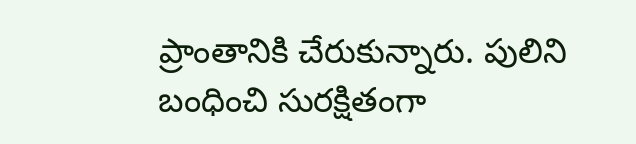ప్రాంతానికి చేరుకున్నారు. పులిని బంధించి సురక్షితంగా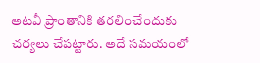అటవీ ప్రాంతానికి తరలించేందుకు చర్యలు చేపట్టారు. అదే సమయంలో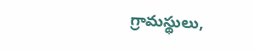గ్రామస్థులు,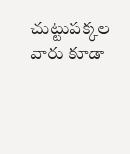చుట్టుపక్కల వారు కూడా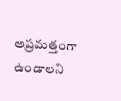అప్రమత్తంగా ఉండాలని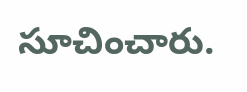సూచించారు.